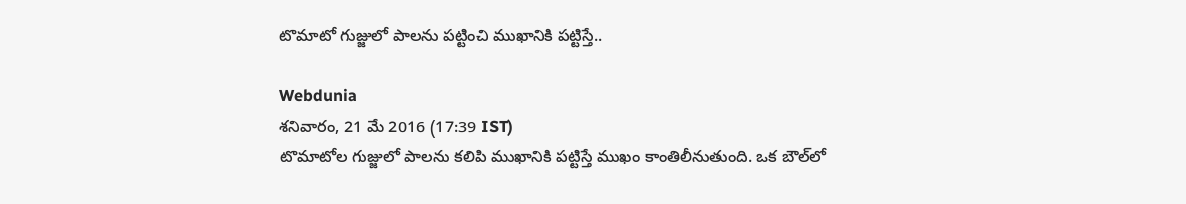టొమాటో గుజ్జులో పాలను పట్టించి ముఖానికి పట్టిస్తే..

Webdunia
శనివారం, 21 మే 2016 (17:39 IST)
టొమాటోల గుజ్జులో పాలను కలిపి ముఖానికి పట్టిస్తే ముఖం కాంతిలీనుతుంది. ఒక బౌల్‌లో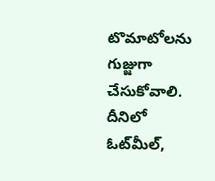టొమాటోలను గుజ్జుగా చేసుకోవాలి. దీనిలో  ఓట్‌మీల్‌,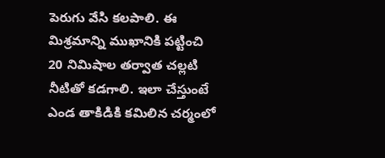పెరుగు వేసి కలపాలి. ఈ మిశ్రమాన్ని ముఖానికి పట్టించి 20 నిమిషాల తర్వాత చల్లటి నీటితో కడగాలి. ఇలా చేస్తుంటే ఎండ తాకిడికి కమిలిన చర్మంలో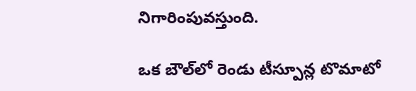నిగారింపువస్తుంది.

ఒక బౌల్‌లో రెండు టీస్పూన్ల టొమాటో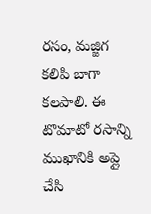రసం, మజ్జిగ కలిపి బాగా కలపాలి. ఈ టొమాటో రసాన్ని ముఖానికి అప్లై చేసి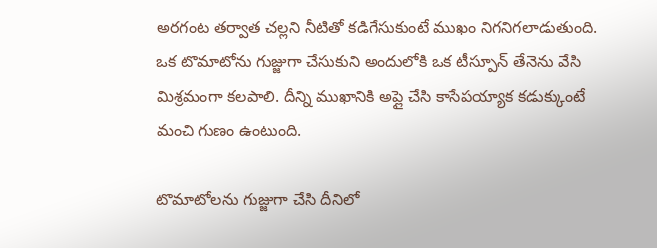అరగంట తర్వాత చల్లని నీటితో కడిగేసుకుంటే ముఖం నిగనిగలాడుతుంది. ఒక టొమాటోను గుజ్జుగా చేసుకుని అందులోకి ఒక టీస్పూన్‌ తేనెను వేసి మిశ్రమంగా కలపాలి. దీన్ని ముఖానికి అప్లై చేసి కాసేపయ్యాక కడుక్కుంటే మంచి గుణం ఉంటుంది.

టొమాటోలను గుజ్జుగా చేసి దీనిలో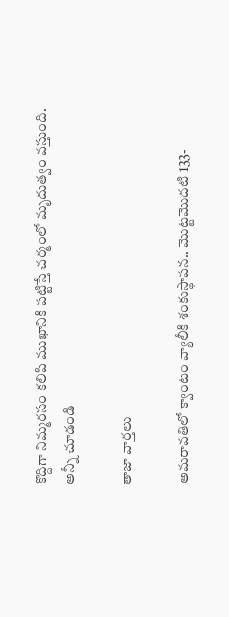కొద్దిగా నిమ్మరసం కలిపి ముఖానికి పట్టిస్తే చర్మంలో మృదుత్వం వస్తుంది.
అన్నీ చూడండి

తాజా వార్తలు

అమరావతిలో క్వాంటం వ్యాలీకి శంకుస్థాపన.. మొట్టమొదటి 133-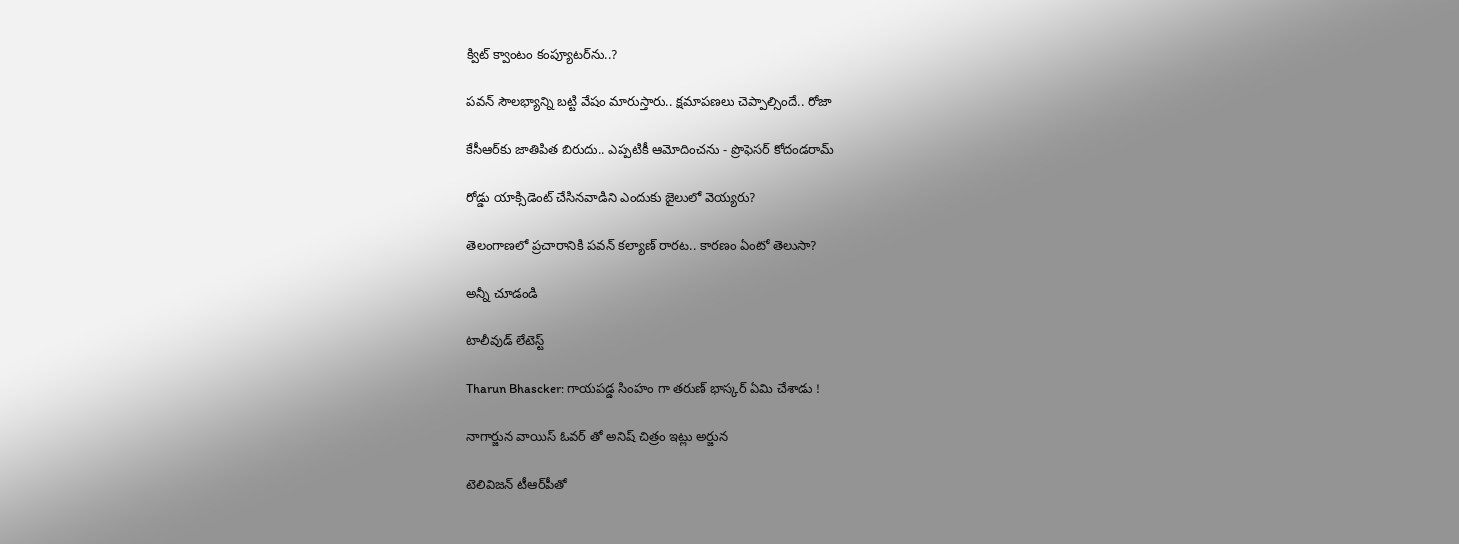క్విట్ క్వాంటం కంప్యూటర్‌ను..?

పవన్ సౌలభ్యాన్ని బట్టి వేషం మారుస్తారు.. క్షమాపణలు చెప్పాల్సిందే.. రోజా

కేసీఆర్‌కు జాతిపిత బిరుదు.. ఎప్పటికీ ఆమోదించను - ప్రొఫెసర్ కోదండరామ్

రోడ్డు యాక్సిడెంట్ చేసినవాడిని ఎందుకు జైలులో వెయ్యరు?

తెలంగాణలో ప్రచారానికి పవన్ కల్యాణ్ రారట.. కారణం ఏంటో తెలుసా?

అన్నీ చూడండి

టాలీవుడ్ లేటెస్ట్

Tharun Bhascker: గాయపడ్డ సింహం గా తరుణ్ భాస్కర్ ఏమి చేశాడు !

నాగార్జున వాయిస్ ఓవర్ తో అనిష్ చిత్రం ఇట్లు అర్జున

టెలివిజన్‌ టీఆర్‌పీతో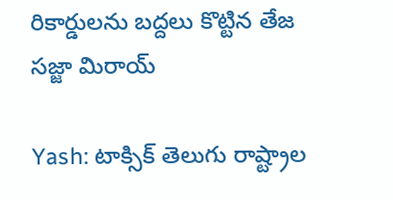రికార్డులను బద్దలు కొట్టిన తేజ సజ్జా మిరాయ్

Yash: టాక్సిక్‌ తెలుగు రాష్ట్రాల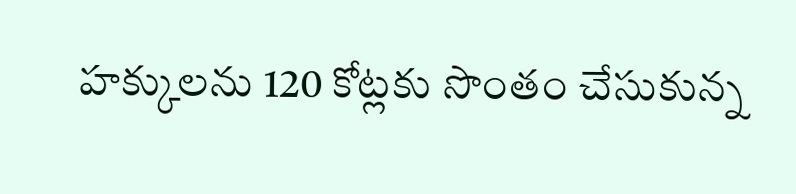హ‌క్కుల‌ను 120 కోట్ల‌కు సొంతం చేసుకున్న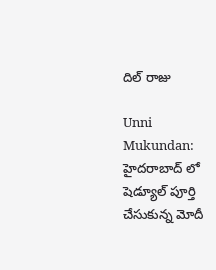దిల్ రాజు

Unni Mukundan: హైదరాబాద్ లో షెడ్యూల్ పూర్తి చేసుకున్న మోదీ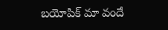బయోపిక్ మా వందే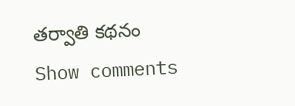తర్వాతి కథనం
Show comments